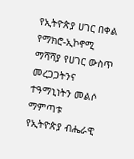የኢትዮጵያ ሀገር በቀል የማክሮ-ኢኮኖሚ ማሻሻያ የሀገር ውስጥ መረጋጋትንና ተዓማኒነትን መልሶ ማምጣቱ
የኢትዮጵያ ብሔራዊ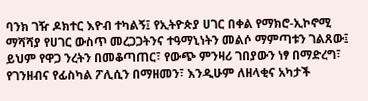ባንክ ገዥ ዶክተር እዮብ ተካልኝ፤ የኢትዮጵያ ሀገር በቀል የማክሮ-ኢኮኖሚ ማሻሻያ የሀገር ውስጥ መረጋጋትንና ተዓማኒነትን መልሶ ማምጣቱን ገልጸው፤ ይህም የዋጋ ንረትን በመቆጣጠር፣ የውጭ ምንዛሪ ገበያውን ነፃ በማድረግ፣ የገንዘብና የፊስካል ፖሊሲን በማዘመን፣ እንዲሁም ለዘላቂና አካታች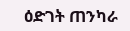ዕድገት ጠንካራ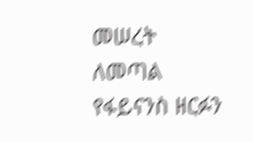መሠረት ለመጣል የፋይናንስ ዘርፉን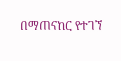በማጠናከር የተገኘ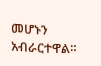መሆኑን አብራርተዋል።